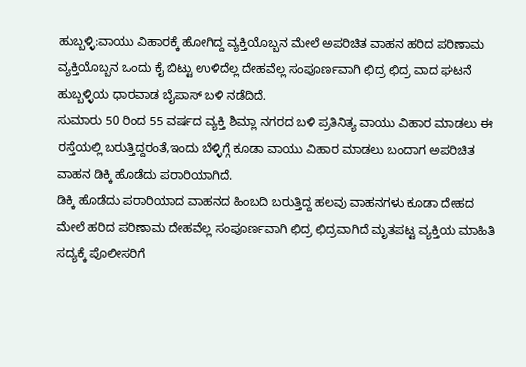ಹುಬ್ಬಳ್ಳಿ:ವಾಯು ವಿಹಾರಕ್ಕೆ ಹೋಗಿದ್ದ ವ್ಯಕ್ತಿಯೊಬ್ಬನ ಮೇಲೆ ಅಪರಿಚಿತ ವಾಹನ ಹರಿದ ಪರಿಣಾಮ ವ್ಯಕ್ತಿಯೊಬ್ಬನ ಒಂದು ಕೈ ಬಿಟ್ಟು ಉಳಿದೆಲ್ಲ ದೇಹವೆಲ್ಲ ಸಂಪೂರ್ಣವಾಗಿ ಛಿದ್ರ ಛಿದ್ರ ವಾದ ಘಟನೆ ಹುಬ್ಬಳ್ಳಿಯ ಧಾರವಾಡ ಬೈಪಾಸ್ ಬಳಿ ನಡೆದಿದೆ.
ಸುಮಾರು 50 ರಿಂದ 55 ವರ್ಷದ ವ್ಯಕ್ತಿ ಶಿಮ್ಲಾ ನಗರದ ಬಳಿ ಪ್ರತಿನಿತ್ಯ ವಾಯು ವಿಹಾರ ಮಾಡಲು ಈ ರಸ್ತೆಯಲ್ಲಿ ಬರುತ್ತಿದ್ದರಂತೆ,ಇಂದು ಬೆಳ್ಳಿಗ್ಗೆ ಕೂಡಾ ವಾಯು ವಿಹಾರ ಮಾಡಲು ಬಂದಾಗ ಅಪರಿಚಿತ ವಾಹನ ಡಿಕ್ಕಿ ಹೊಡೆದು ಪರಾರಿಯಾಗಿದೆ.
ಡಿಕ್ಕಿ ಹೊಡೆದು ಪರಾರಿಯಾದ ವಾಹನದ ಹಿಂಬದಿ ಬರುತ್ತಿದ್ದ ಹಲವು ವಾಹನಗಳು ಕೂಡಾ ದೇಹದ ಮೇಲೆ ಹರಿದ ಪರಿಣಾಮ ದೇಹವೆಲ್ಲ ಸಂಪೂರ್ಣವಾಗಿ ಛಿದ್ರ ಛಿದ್ರವಾಗಿದೆ ಮೃತಪಟ್ಟ ವ್ಯಕ್ತಿಯ ಮಾಹಿತಿ ಸದ್ಯಕ್ಕೆ ಪೊಲೀಸರಿಗೆ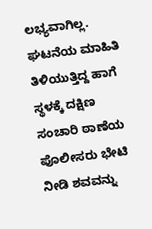ಲಭ್ಯವಾಗಿಲ್ಲ. ಘಟನೆಯ ಮಾಹಿತಿ ತಿಳಿಯುತ್ತಿದ್ದ ಹಾಗೆ ಸ್ಥಳಕ್ಕೆ ದಕ್ಷಿಣ ಸಂಚಾರಿ ಠಾಣೆಯ ಪೊಲೀಸರು ಭೇಟಿ ನೀಡಿ ಶವವನ್ನು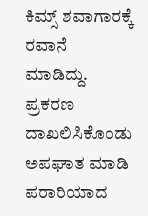ಕಿಮ್ಸ್ ಶವಾಗಾರಕ್ಕೆ ರವಾನೆ ಮಾಡಿದ್ದು. ಪ್ರಕರಣ ದಾಖಲಿಸಿಕೊಂಡು ಅಪಘಾತ ಮಾಡಿ ಪರಾರಿಯಾದ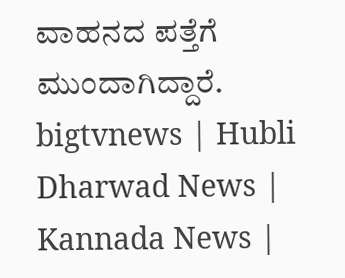ವಾಹನದ ಪತ್ತೆಗೆ ಮುಂದಾಗಿದ್ದಾರೆ.
bigtvnews | Hubli Dharwad News | Kannada News |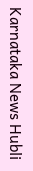Karnataka News Hubli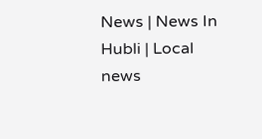News | News In Hubli | Local news